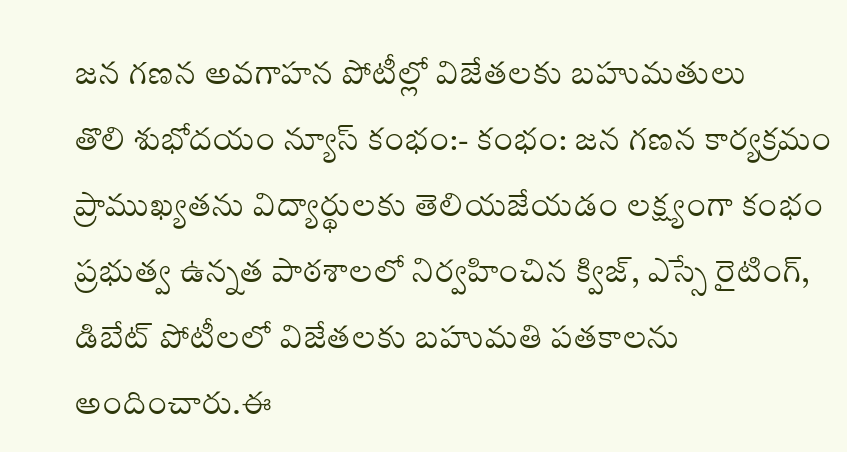జన గణన అవగాహన పోటీల్లో విజేతలకు బహుమతులు
తొలి శుభోదయం న్యూస్ కంభం:- కంభం: జన గణన కార్యక్రమం ప్రాముఖ్యతను విద్యార్థులకు తెలియజేయడం లక్ష్యంగా కంభం ప్రభుత్వ ఉన్నత పాఠశాలలో నిర్వహించిన క్విజ్, ఎస్సే రైటింగ్, డిబేట్ పోటీలలో విజేతలకు బహుమతి పతకాలను అందించారు.ఈ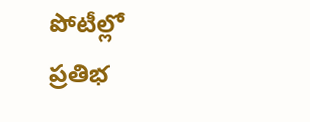పోటీల్లో ప్రతిభ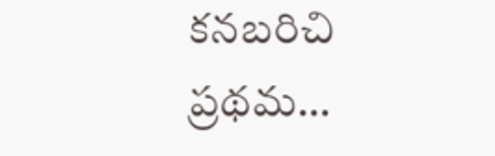కనబరిచి ప్రథమ…